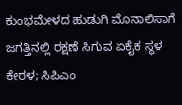ಕುಂಭಮೇಳದ ಹುಡುಗಿ ಮೊನಾಲಿಸಾಗೆ ಜಗತ್ತಿನಲ್ಲಿ ರಕ್ಷಣೆ ಸಿಗುವ ಏಕೈಕ ಸ್ಥಳ ಕೇರಳ; ಸಿಪಿಎಂ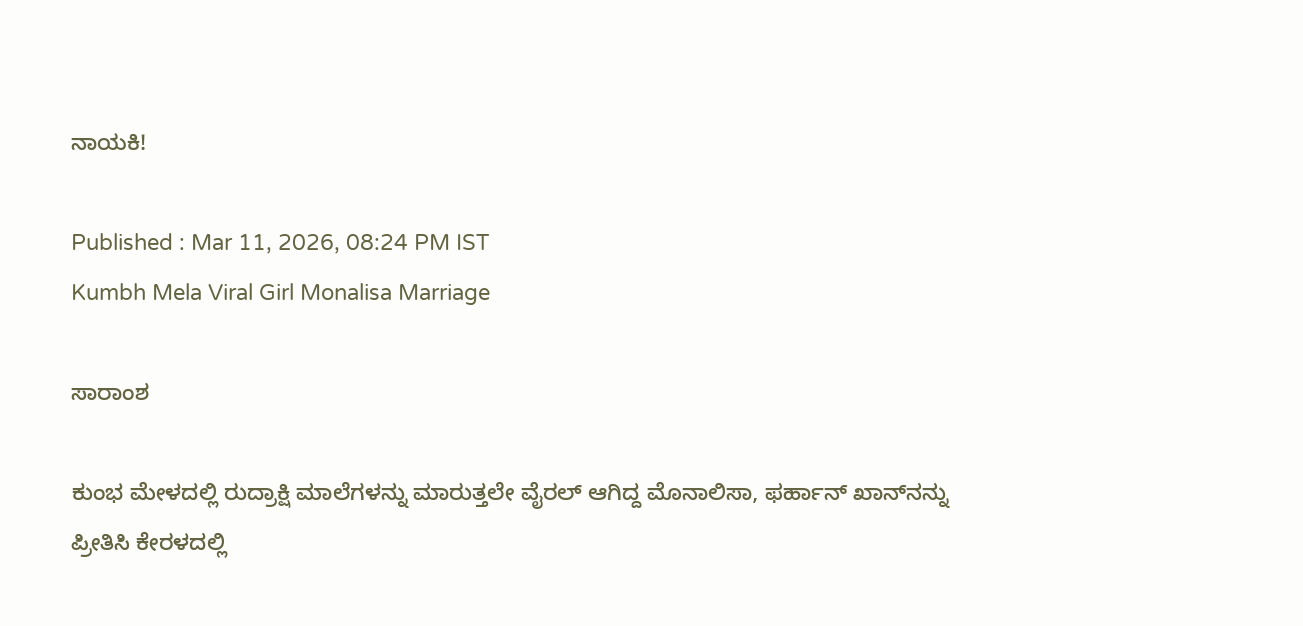ನಾಯಕಿ!

Published : Mar 11, 2026, 08:24 PM IST
Kumbh Mela Viral Girl Monalisa Marriage

ಸಾರಾಂಶ

ಕುಂಭ ಮೇಳದಲ್ಲಿ ರುದ್ರಾಕ್ಷಿ ಮಾಲೆಗಳನ್ನು ಮಾರುತ್ತಲೇ ವೈರಲ್ ಆಗಿದ್ದ ಮೊನಾಲಿಸಾ, ಫರ್ಹಾನ್ ಖಾನ್‌ನನ್ನು ಪ್ರೀತಿಸಿ ಕೇರಳದಲ್ಲಿ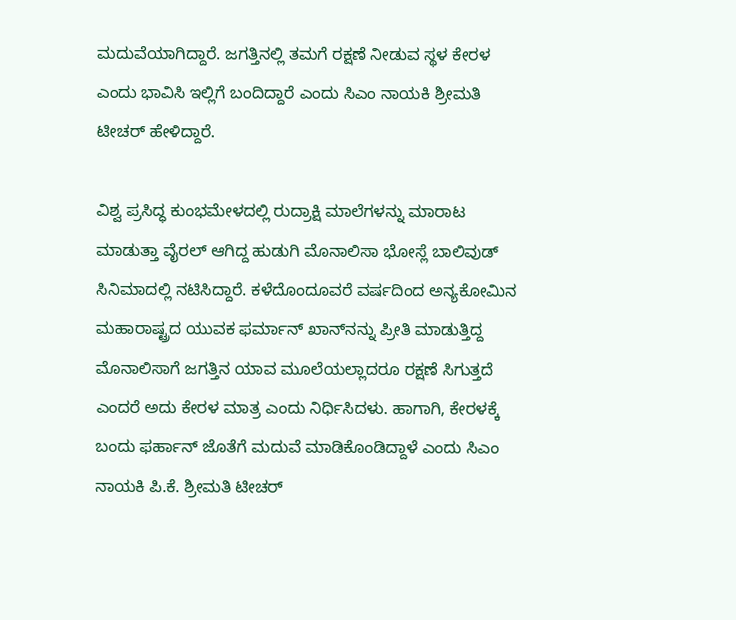ಮದುವೆಯಾಗಿದ್ದಾರೆ. ಜಗತ್ತಿನಲ್ಲಿ ತಮಗೆ ರಕ್ಷಣೆ ನೀಡುವ ಸ್ಥಳ ಕೇರಳ ಎಂದು ಭಾವಿಸಿ ಇಲ್ಲಿಗೆ ಬಂದಿದ್ದಾರೆ ಎಂದು ಸಿಎಂ ನಾಯಕಿ ಶ್ರೀಮತಿ ಟೀಚರ್ ಹೇಳಿದ್ದಾರೆ.

ವಿಶ್ವ ಪ್ರಸಿದ್ಧ ಕುಂಭಮೇಳದಲ್ಲಿ ರುದ್ರಾಕ್ಷಿ ಮಾಲೆಗಳನ್ನು ಮಾರಾಟ ಮಾಡುತ್ತಾ ವೈರಲ್ ಆಗಿದ್ದ ಹುಡುಗಿ ಮೊನಾಲಿಸಾ ಭೋಸ್ಲೆ ಬಾಲಿವುಡ್ ಸಿನಿಮಾದಲ್ಲಿ ನಟಿಸಿದ್ದಾರೆ. ಕಳೆದೊಂದೂವರೆ ವರ್ಷದಿಂದ ಅನ್ಯಕೋಮಿನ ಮಹಾರಾಷ್ಟ್ರದ ಯುವಕ ಫರ್ಮಾನ್ ಖಾನ್‌ನನ್ನು ಪ್ರೀತಿ ಮಾಡುತ್ತಿದ್ದ ಮೊನಾಲಿಸಾಗೆ ಜಗತ್ತಿನ ಯಾವ ಮೂಲೆಯಲ್ಲಾದರೂ ರಕ್ಷಣೆ ಸಿಗುತ್ತದೆ ಎಂದರೆ ಅದು ಕೇರಳ ಮಾತ್ರ ಎಂದು ನಿರ್ಧಿಸಿದಳು. ಹಾಗಾಗಿ, ಕೇರಳಕ್ಕೆ ಬಂದು ಫರ್ಹಾನ್ ಜೊತೆಗೆ ಮದುವೆ ಮಾಡಿಕೊಂಡಿದ್ದಾಳೆ ಎಂದು ಸಿಎಂ ನಾಯಕಿ ಪಿ.ಕೆ. ಶ್ರೀಮತಿ ಟೀಚರ್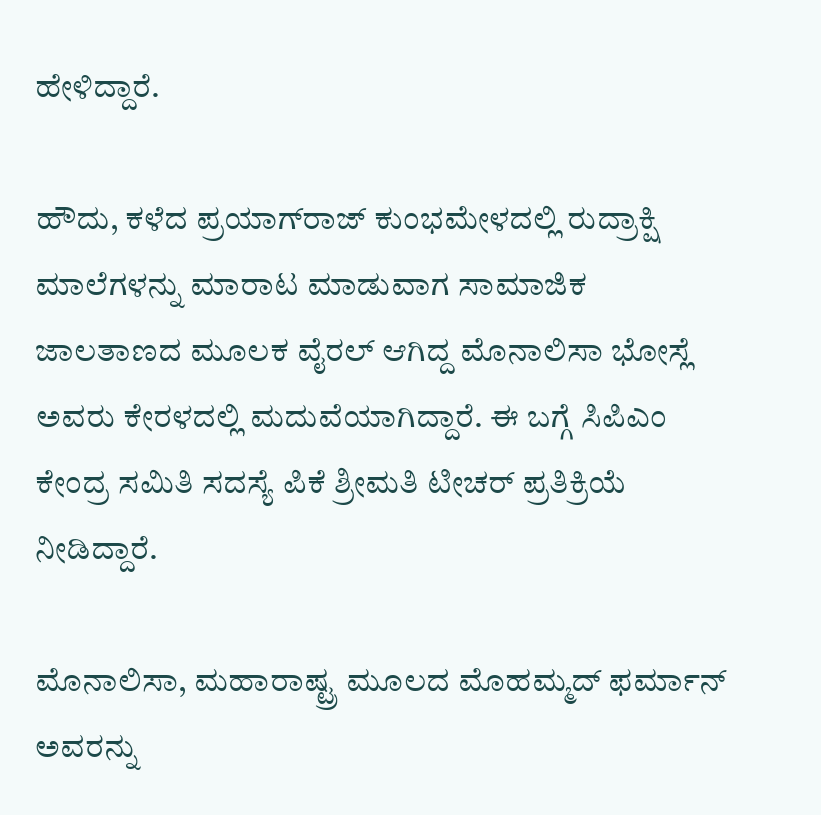ಹೇಳಿದ್ದಾರೆ.

ಹೌದು, ಕಳೆದ ಪ್ರಯಾಗ್‌ರಾಜ್ ಕುಂಭಮೇಳದಲ್ಲಿ ರುದ್ರಾಕ್ಷಿ ಮಾಲೆಗಳನ್ನು ಮಾರಾಟ ಮಾಡುವಾಗ ಸಾಮಾಜಿಕ ಜಾಲತಾಣದ ಮೂಲಕ ವೈರಲ್ ಆಗಿದ್ದ ಮೊನಾಲಿಸಾ ಭೋಸ್ಲೆ ಅವರು ಕೇರಳದಲ್ಲಿ ಮದುವೆಯಾಗಿದ್ದಾರೆ. ಈ ಬಗ್ಗೆ ಸಿಪಿಎಂ ಕೇಂದ್ರ ಸಮಿತಿ ಸದಸ್ಯೆ ಪಿಕೆ ಶ್ರೀಮತಿ ಟೀಚರ್ ಪ್ರತಿಕ್ರಿಯೆ ನೀಡಿದ್ದಾರೆ.

ಮೊನಾಲಿಸಾ, ಮಹಾರಾಷ್ಟ್ರ ಮೂಲದ ಮೊಹಮ್ಮದ್ ಫರ್ಮಾನ್ ಅವರನ್ನು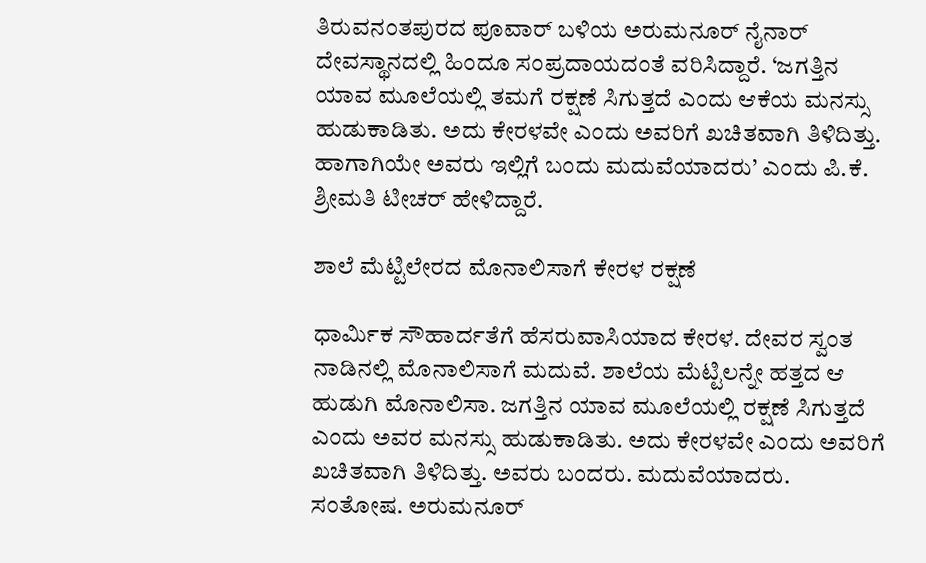ತಿರುವನಂತಪುರದ ಪೂವಾರ್ ಬಳಿಯ ಅರುಮನೂರ್ ನೈನಾರ್ ದೇವಸ್ಥಾನದಲ್ಲಿ ಹಿಂದೂ ಸಂಪ್ರದಾಯದಂತೆ ವರಿಸಿದ್ದಾರೆ. ‘ಜಗತ್ತಿನ ಯಾವ ಮೂಲೆಯಲ್ಲಿ ತಮಗೆ ರಕ್ಷಣೆ ಸಿಗುತ್ತದೆ ಎಂದು ಆಕೆಯ ಮನಸ್ಸು ಹುಡುಕಾಡಿತು. ಅದು ಕೇರಳವೇ ಎಂದು ಅವರಿಗೆ ಖಚಿತವಾಗಿ ತಿಳಿದಿತ್ತು. ಹಾಗಾಗಿಯೇ ಅವರು ಇಲ್ಲಿಗೆ ಬಂದು ಮದುವೆಯಾದರು’ ಎಂದು ಪಿ.ಕೆ. ಶ್ರೀಮತಿ ಟೀಚರ್ ಹೇಳಿದ್ದಾರೆ.

ಶಾಲೆ ಮೆಟ್ಟಿಲೇರದ ಮೊನಾಲಿಸಾಗೆ ಕೇರಳ ರಕ್ಷಣೆ

ಧಾರ್ಮಿಕ ಸೌಹಾರ್ದತೆಗೆ ಹೆಸರುವಾಸಿಯಾದ ಕೇರಳ. ದೇವರ ಸ್ವಂತ ನಾಡಿನಲ್ಲಿ ಮೊನಾಲಿಸಾಗೆ ಮದುವೆ. ಶಾಲೆಯ ಮೆಟ್ಟಿಲನ್ನೇ ಹತ್ತದ ಆ ಹುಡುಗಿ ಮೊನಾಲಿಸಾ. ಜಗತ್ತಿನ ಯಾವ ಮೂಲೆಯಲ್ಲಿ ರಕ್ಷಣೆ ಸಿಗುತ್ತದೆ ಎಂದು ಅವರ ಮನಸ್ಸು ಹುಡುಕಾಡಿತು. ಅದು ಕೇರಳವೇ ಎಂದು ಅವರಿಗೆ ಖಚಿತವಾಗಿ ತಿಳಿದಿತ್ತು. ಅವರು ಬಂದರು. ಮದುವೆಯಾದರು. ಸಂತೋಷ. ಅರುಮನೂರ್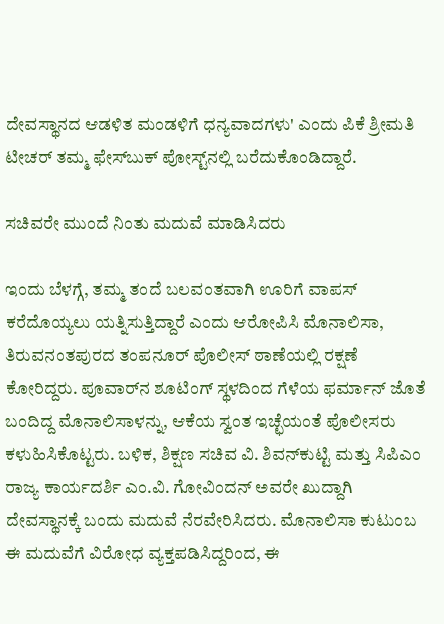ದೇವಸ್ಥಾನದ ಆಡಳಿತ ಮಂಡಳಿಗೆ ಧನ್ಯವಾದಗಳು' ಎಂದು ಪಿಕೆ ಶ್ರೀಮತಿ ಟೀಚರ್ ತಮ್ಮ ಫೇಸ್‌ಬುಕ್ ಪೋಸ್ಟ್‌ನಲ್ಲಿ ಬರೆದುಕೊಂಡಿದ್ದಾರೆ.

ಸಚಿವರೇ ಮುಂದೆ ನಿಂತು ಮದುವೆ ಮಾಡಿಸಿದರು

ಇಂದು ಬೆಳಗ್ಗೆ, ತಮ್ಮ ತಂದೆ ಬಲವಂತವಾಗಿ ಊರಿಗೆ ವಾಪಸ್ ಕರೆದೊಯ್ಯಲು ಯತ್ನಿಸುತ್ತಿದ್ದಾರೆ ಎಂದು ಆರೋಪಿಸಿ ಮೊನಾಲಿಸಾ, ತಿರುವನಂತಪುರದ ತಂಪನೂರ್ ಪೊಲೀಸ್ ಠಾಣೆಯಲ್ಲಿ ರಕ್ಷಣೆ ಕೋರಿದ್ದರು. ಪೂವಾರ್‌ನ ಶೂಟಿಂಗ್ ಸ್ಥಳದಿಂದ ಗೆಳೆಯ ಫರ್ಮಾನ್ ಜೊತೆ ಬಂದಿದ್ದ ಮೊನಾಲಿಸಾಳನ್ನು, ಆಕೆಯ ಸ್ವಂತ ಇಚ್ಛೆಯಂತೆ ಪೊಲೀಸರು ಕಳುಹಿಸಿಕೊಟ್ಟರು. ಬಳಿಕ, ಶಿಕ್ಷಣ ಸಚಿವ ವಿ. ಶಿವನ್‌ಕುಟ್ಟಿ ಮತ್ತು ಸಿಪಿಎಂ ರಾಜ್ಯ ಕಾರ್ಯದರ್ಶಿ ಎಂ.ವಿ. ಗೋವಿಂದನ್ ಅವರೇ ಖುದ್ದಾಗಿ ದೇವಸ್ಥಾನಕ್ಕೆ ಬಂದು ಮದುವೆ ನೆರವೇರಿಸಿದರು. ಮೊನಾಲಿಸಾ ಕುಟುಂಬ ಈ ಮದುವೆಗೆ ವಿರೋಧ ವ್ಯಕ್ತಪಡಿಸಿದ್ದರಿಂದ, ಈ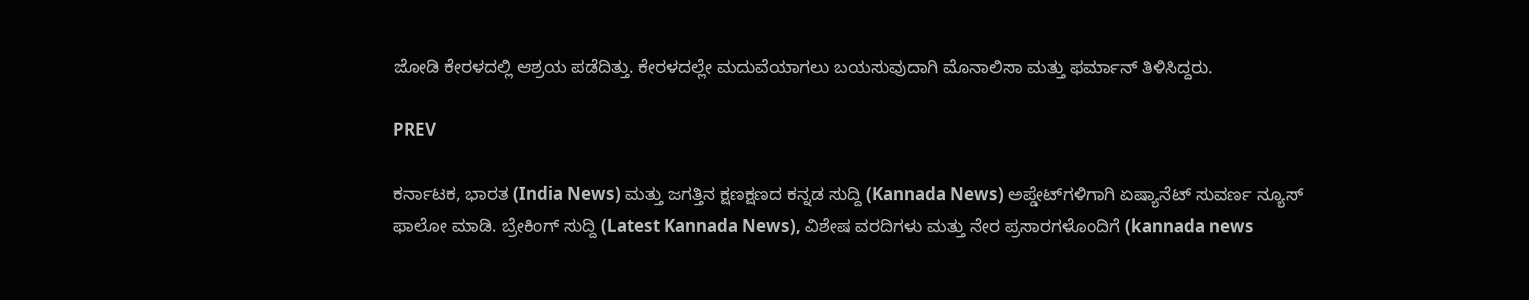ಜೋಡಿ ಕೇರಳದಲ್ಲಿ ಆಶ್ರಯ ಪಡೆದಿತ್ತು. ಕೇರಳದಲ್ಲೇ ಮದುವೆಯಾಗಲು ಬಯಸುವುದಾಗಿ ಮೊನಾಲಿಸಾ ಮತ್ತು ಫರ್ಮಾನ್ ತಿಳಿಸಿದ್ದರು.

PREV

ಕರ್ನಾಟಕ, ಭಾರತ (India News) ಮತ್ತು ಜಗತ್ತಿನ ಕ್ಷಣಕ್ಷಣದ ಕನ್ನಡ ಸುದ್ದಿ (Kannada News) ಅಪ್ಡೇಟ್‌ಗಳಿಗಾಗಿ ಏಷ್ಯಾನೆಟ್ ಸುವರ್ಣ ನ್ಯೂಸ್‌ ಫಾಲೋ ಮಾಡಿ. ಬ್ರೇಕಿಂಗ್ ಸುದ್ದಿ (Latest Kannada News), ವಿಶೇಷ ವರದಿಗಳು ಮತ್ತು ನೇರ ಪ್ರಸಾರಗಳೊಂದಿಗೆ (kannada news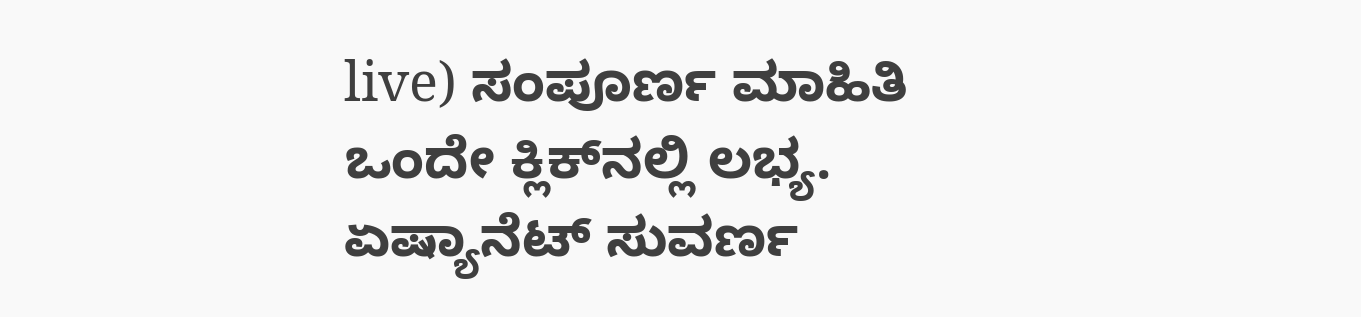live) ಸಂಪೂರ್ಣ ಮಾಹಿತಿ ಒಂದೇ ಕ್ಲಿಕ್‌ನಲ್ಲಿ ಲಭ್ಯ. ಏಷ್ಯಾನೆಟ್ ಸುವರ್ಣ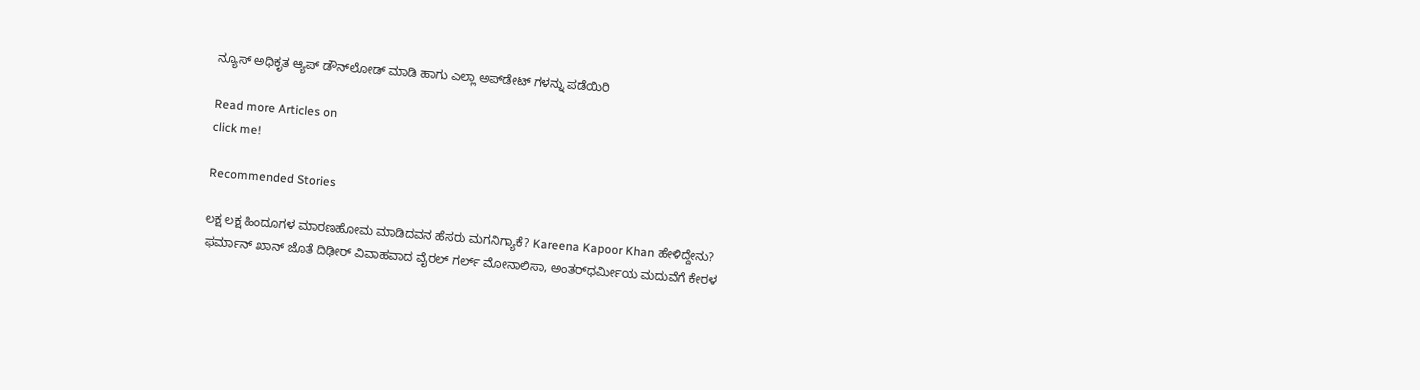ನ್ಯೂಸ್ ಅಧಿಕೃತ ಆ್ಯಪ್ ಡೌನ್‌ಲೋಡ್ ಮಾಡಿ ಹಾಗು ಎಲ್ಲಾ ಅಪ್‌ಡೇಟ್ ಗಳನ್ನು ಪಡೆಯಿರಿ

Read more Articles on
click me!

Recommended Stories

ಲಕ್ಷ ಲಕ್ಷ ಹಿಂದೂಗಳ ಮಾರಣಹೋಮ ಮಾಡಿದವನ ಹೆಸರು ಮಗನಿಗ್ಯಾಕೆ? Kareena Kapoor Khan ಹೇಳಿದ್ದೇನು?
ಫರ್ಮಾನ್‌ ಖಾನ್‌ ಜೊತೆ ದಿಢೀರ್‌ ವಿವಾಹವಾದ ವೈರಲ್‌ ಗರ್ಲ್‌ ಮೋನಾಲಿಸಾ, ಅಂತರ್‌ಧರ್ಮೀಯ ಮದುವೆಗೆ ಕೇರಳ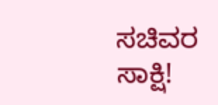ಸಚಿವರ ಸಾಕ್ಷಿ!